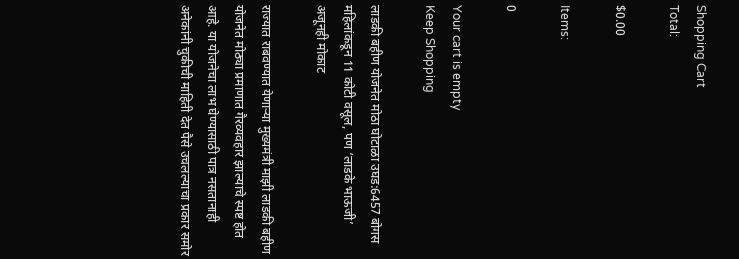Shopping Cart
Total:

$0.00

Items:

0

Your cart is empty
Keep Shopping

लाडकी बहीण योजनेत मोठा घोटाळा उघड:6457 बोगस महिलांकडून 11 कोटी वसूल, पण ‘लाडके भाऊजी’ अजूनही मोकाट

राज्यात राबवण्यात येणाऱ्या मुख्यमंत्री माझी लाडकी बहीण योजनेत मोठ्या प्रमाणात गैरव्यवहार झाल्याचे स्पष्ट होत आहे. या योजनेचा लाभ घेण्यासाठी पात्र नसतानाही अनेकांनी चुकीची माहिती देत पैसे उचलल्याचा प्रकार समोर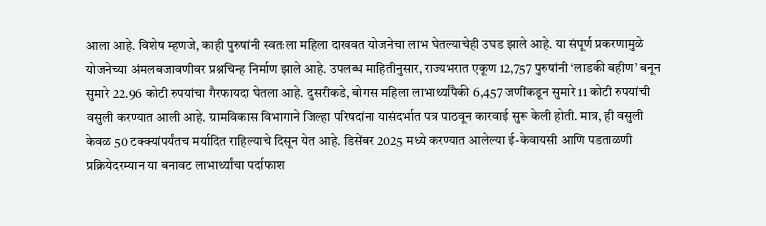आला आहे. विशेष म्हणजे, काही पुरुषांनी स्वतःला महिला दाखवत योजनेचा लाभ घेतल्याचेही उघड झाले आहे. या संपूर्ण प्रकरणामुळे योजनेच्या अंमलबजावणीवर प्रश्नचिन्ह निर्माण झाले आहे. उपलब्ध माहितीनुसार, राज्यभरात एकूण 12,757 पुरुषांनी ‘लाडकी बहीण’ बनून सुमारे 22.96 कोटी रुपयांचा गैरफायदा घेतला आहे. दुसरीकडे, बोगस महिला लाभार्थ्यांपैकी 6,457 जणींकडून सुमारे 11 कोटी रुपयांची वसुली करण्यात आली आहे. ग्रामविकास विभागाने जिल्हा परिषदांना यासंदर्भात पत्र पाठवून कारवाई सुरू केली होती. मात्र, ही वसुली केवळ 50 टक्क्यांपर्यंतच मर्यादित राहिल्याचे दिसून येत आहे. डिसेंबर 2025 मध्ये करण्यात आलेल्या ई-केवायसी आणि पडताळणी प्रक्रियेदरम्यान या बनावट लाभार्थ्यांचा पर्दाफाश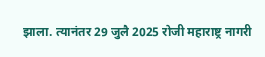झाला. त्यानंतर 29 जुलै 2025 रोजी महाराष्ट्र नागरी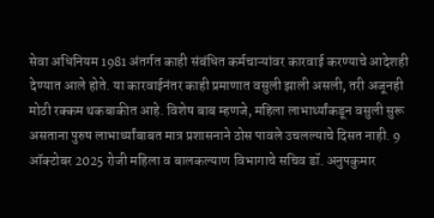सेवा अधिनियम 1981 अंतर्गत काही संबंधित कर्मचाऱ्यांवर कारवाई करण्याचे आदेशही देण्यात आले होते. या कारवाईनंतर काही प्रमाणात वसुली झाली असली, तरी अजूनही मोठी रक्कम थकबाकीत आहे. विशेष बाब म्हणजे, महिला लाभार्थ्यांकडून वसुली सुरू असताना पुरुष लाभार्थ्यांबाबत मात्र प्रशासनाने ठोस पावले उचलल्याचे दिसत नाही. 9 ऑक्टोबर 2025 रोजी महिला व बालकल्याण विभागाचे सचिव डॉ. अनुपकुमार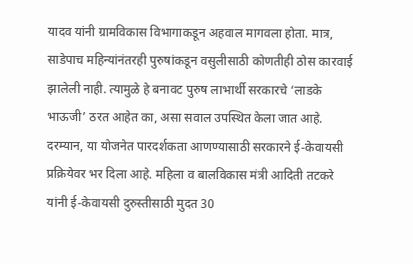यादव यांनी ग्रामविकास विभागाकडून अहवाल मागवला होता. मात्र, साडेपाच महिन्यांनंतरही पुरुषांकडून वसुलीसाठी कोणतीही ठोस कारवाई झालेली नाही. त्यामुळे हे बनावट पुरुष लाभार्थी सरकारचे ‘लाडके भाऊजी’ ठरत आहेत का, असा सवाल उपस्थित केला जात आहे. दरम्यान, या योजनेत पारदर्शकता आणण्यासाठी सरकारने ई-केवायसी प्रक्रियेवर भर दिला आहे. महिला व बालविकास मंत्री आदिती तटकरे यांनी ई-केवायसी दुरुस्तीसाठी मुदत 30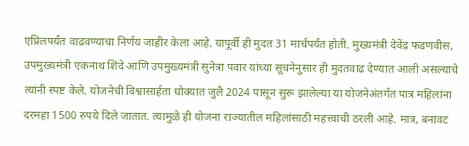एप्रिलपर्यंत वाढवण्याचा निर्णय जाहीर केला आहे. यापूर्वी ही मुदत 31 मार्चपर्यंत होती. मुख्यमंत्री देवेंद्र फडणवीस, उपमुख्यमंत्री एकनाथ शिंदे आणि उपमुख्यमंत्री सुनेत्रा पवार यांच्या सूचनेनुसार ही मुदतवाढ देण्यात आली असल्याचे त्यांनी स्पष्ट केले. योजनेची विश्वासार्हता धोक्यात जुलै 2024 पासून सुरू झालेल्या या योजनेअंतर्गत पात्र महिलांना दरमहा 1500 रुपये दिले जातात. त्यामुळे ही योजना राज्यातील महिलांसाठी महत्त्वाची ठरली आहे. मात्र, बनावट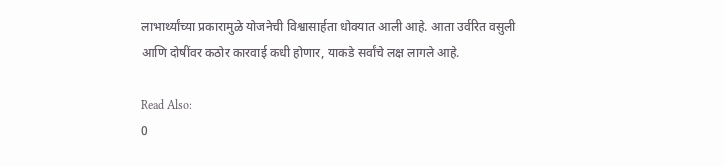लाभार्थ्यांच्या प्रकारामुळे योजनेची विश्वासार्हता धोक्यात आली आहे. आता उर्वरित वसुली आणि दोषींवर कठोर कारवाई कधी होणार, याकडे सर्वांचे लक्ष लागले आहे.

Read Also:
0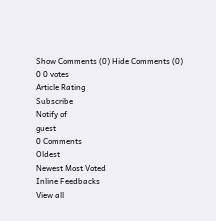Show Comments (0) Hide Comments (0)
0 0 votes
Article Rating
Subscribe
Notify of
guest
0 Comments
Oldest
Newest Most Voted
Inline Feedbacks
View all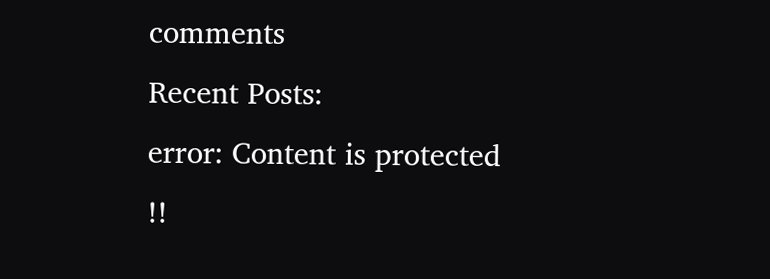comments
Recent Posts:
error: Content is protected !!